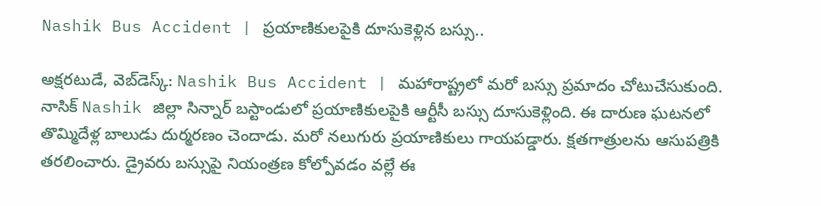Nashik Bus Accident | ప్రయాణికులపైకి దూసుకెళ్లిన బస్సు..

అక్షరటుడే, వెబ్‌డెస్క్‌: Nashik Bus Accident | మహారాష్ట్రలో మరో బస్సు ప్రమాదం చోటుచేసుకుంది. నాసిక్ Nashik జిల్లా సిన్నార్ బస్టాండులో ప్రయాణికులపైకి ఆర్టీసీ బస్సు దూసుకెళ్లింది. ఈ దారుణ ఘటనలో తొమ్మిదేళ్ల బాలుడు దుర్మరణం చెందాడు. మరో నలుగురు ప్రయాణికులు గాయపడ్డారు. క్షతగాత్రులను ఆసుపత్రికి తరలించారు. డ్రైవరు బస్సుపై నియంత్రణ కోల్పోవడం వల్లే ఈ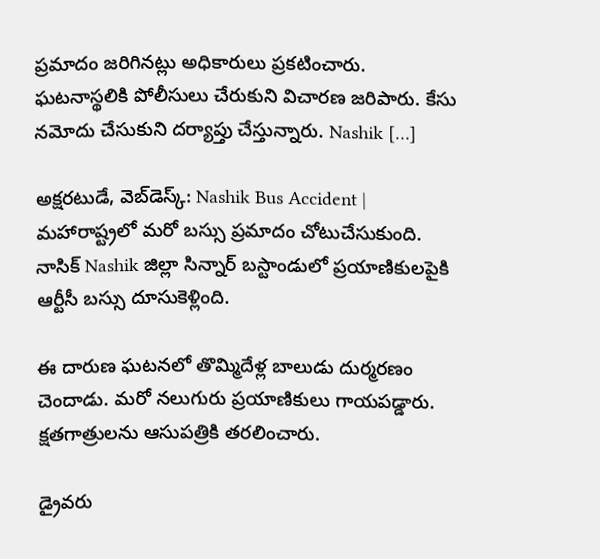ప్రమాదం జరిగినట్లు అధికారులు ప్రకటించారు. ఘటనాస్థలికి పోలీసులు చేరుకుని విచారణ జరిపారు. కేసు నమోదు చేసుకుని దర్యాప్తు చేస్తున్నారు. Nashik […]

అక్షరటుడే, వెబ్‌డెస్క్‌: Nashik Bus Accident | మహారాష్ట్రలో మరో బస్సు ప్రమాదం చోటుచేసుకుంది. నాసిక్ Nashik జిల్లా సిన్నార్ బస్టాండులో ప్రయాణికులపైకి ఆర్టీసీ బస్సు దూసుకెళ్లింది.

ఈ దారుణ ఘటనలో తొమ్మిదేళ్ల బాలుడు దుర్మరణం చెందాడు. మరో నలుగురు ప్రయాణికులు గాయపడ్డారు. క్షతగాత్రులను ఆసుపత్రికి తరలించారు.

డ్రైవరు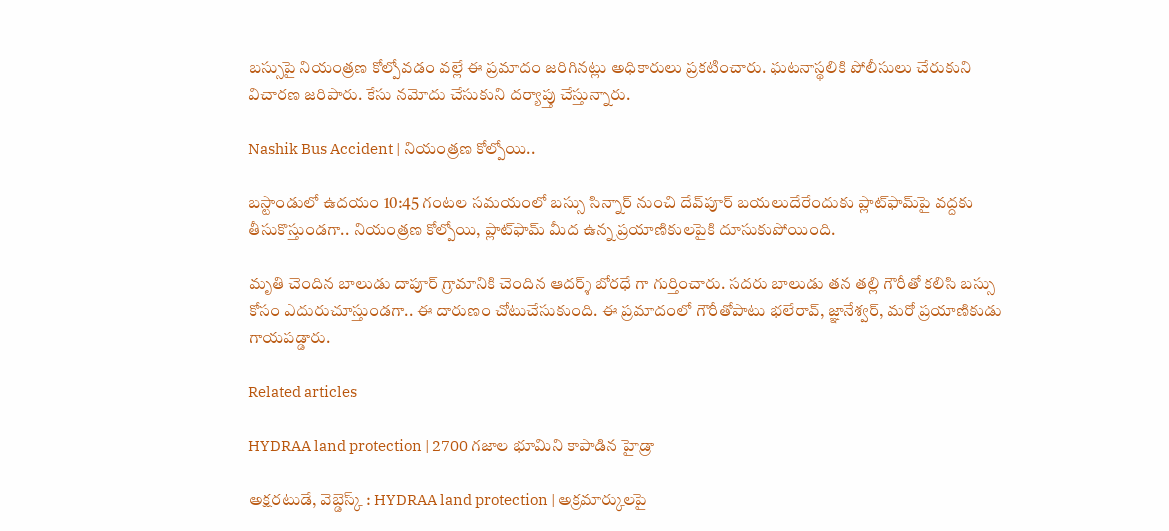బస్సుపై నియంత్రణ కోల్పోవడం వల్లే ఈ ప్రమాదం జరిగినట్లు అధికారులు ప్రకటించారు. ఘటనాస్థలికి పోలీసులు చేరుకుని విచారణ జరిపారు. కేసు నమోదు చేసుకుని దర్యాప్తు చేస్తున్నారు.

Nashik Bus Accident | నియంత్రణ కోల్పోయి..

బస్టాండులో ఉదయం 10:45 గంటల సమయంలో బస్సు సిన్నార్ నుంచి దేవ్‌పూర్ బయలుదేరేందుకు ప్లాట్‌ఫామ్‌పై వద్దకు తీసుకొస్తుండగా.. నియంత్రణ కోల్పోయి, ప్లాట్‌ఫామ్‌ మీద ఉన్న ప్రయాణికులపైకి దూసుకుపోయింది.

మృతి చెందిన బాలుడు దాపూర్ గ్రామానికి చెందిన ఆదర్శ్ బోరధే గా గుర్తించారు. సదరు బాలుడు తన తల్లి గౌరీతో కలిసి బస్సు కోసం ఎదురుచూస్తుండగా.. ఈ దారుణం చోటుచేసుకుంది. ఈ ప్రమాదంలో గౌరీతోపాటు భలేరావ్, జ్ఞానేశ్వర్, మరో ప్రయాణికుడు గాయపడ్డారు.

Related articles

HYDRAA land protection | 2700 గ‌జాల భూమిని కాపాడిన హైడ్రా

అక్షరటుడే, వెబ్డెస్క్ : HYDRAA land protection | అక్రమార్కులపై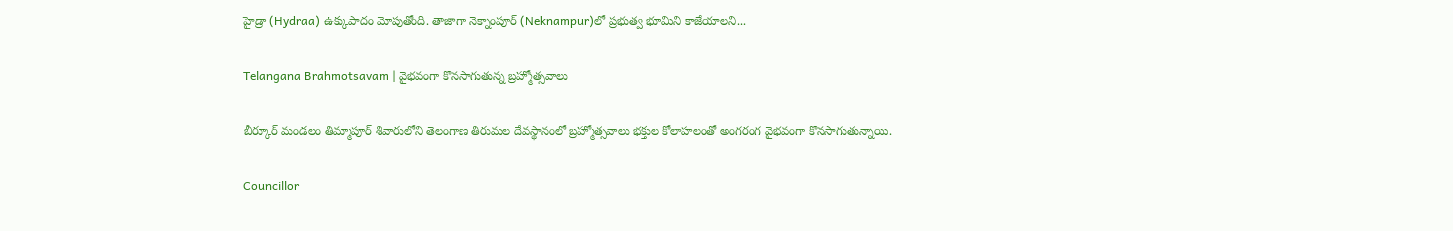హైడ్రా (Hydraa) ఉక్కుపాదం మోపుతోంది. తాజాగా నెక్నాంపూర్‌ (Neknampur)లో ప్ర‌భుత్వ భూమిని కాజేయాల‌ని...

Telangana Brahmotsavam | వైభవంగా కొనసాగుతున్న బ్రహ్మోత్సవాలు

బీర్కూర్ మండలం తిమ్మాపూర్ శివారులోని తెలంగాణ తిరుమల దేవస్థానంలో బ్రహ్మోత్సవాలు భక్తుల కోలాహలంతో అంగరంగ వైభవంగా కొనసాగుతున్నాయి.

Councillor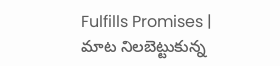Fulfills Promises | మాట నిలబెట్టుకున్న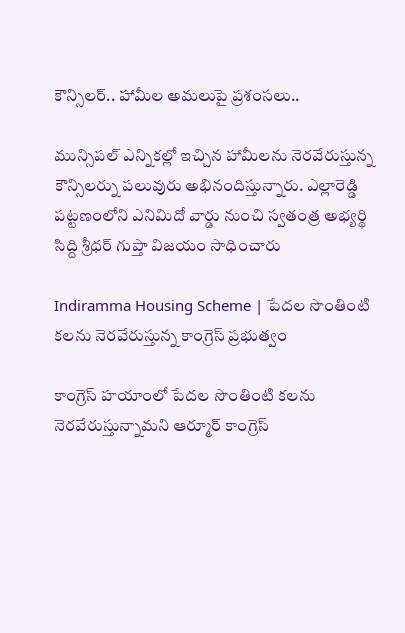కౌన్సిలర్.. హామీల అమలుపై ప్రశంసలు..

మున్సిపల్ ఎన్నికల్లో ఇచ్చిన హామీలను నెరవేరుస్తున్న కౌన్సిలర్ను పలువురు అభినందిస్తున్నారు. ఎల్లారెడ్డి పట్టణంలోని ఎనిమిదో వార్డు నుంచి స్వతంత్ర అభ్యర్థి సిద్ది శ్రీధర్ గుప్తా విజయం సాధించారు

Indiramma Housing Scheme | పేదల సొంతింటి కలను నెరవేరుస్తున్న కాంగ్రెస్ ప్రభుత్వం

కాంగ్రెస్ హయాంలో పేదల సొంతింటి కలను నెరవేరుస్తున్నామని ఆర్మూర్ కాంగ్రెస్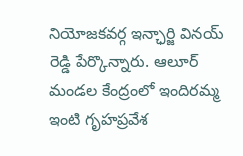నియోజకవర్గ ఇన్ఛార్జి వినయ్ రెడ్డి పేర్కొన్నారు. ఆలూర్ మండల కేంద్రంలో ఇందిరమ్మ ఇంటి గృహప్రవేశ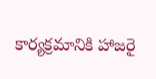కార్యక్రమానికి హాజరై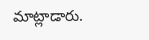మాట్లాడారు.